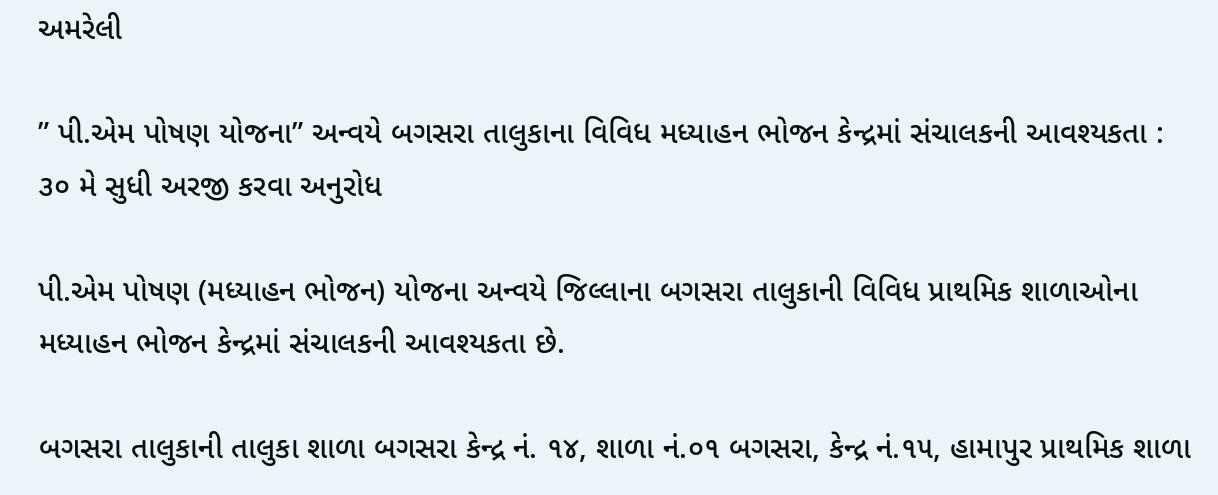અમરેલી

” પી.એમ પોષણ યોજના” અન્વયે બગસરા તાલુકાના વિવિધ મધ્યાહન ભોજન કેન્દ્રમાં સંચાલકની આવશ્યકતા : ૩૦ મે સુધી અરજી કરવા અનુરોધ

પી.એમ પોષણ (મધ્યાહન ભોજન) યોજના અન્વયે જિલ્લાના બગસરા તાલુકાની વિવિધ પ્રાથમિક શાળાઓના મધ્યાહન ભોજન કેન્દ્રમાં સંચાલકની આવશ્યકતા છે.

બગસરા તાલુકાની તાલુકા શાળા બગસરા કેન્દ્ર નં. ૧૪, શાળા નં.૦૧ બગસરા, કેન્દ્ર નં.૧૫, હામાપુર પ્રાથમિક શાળા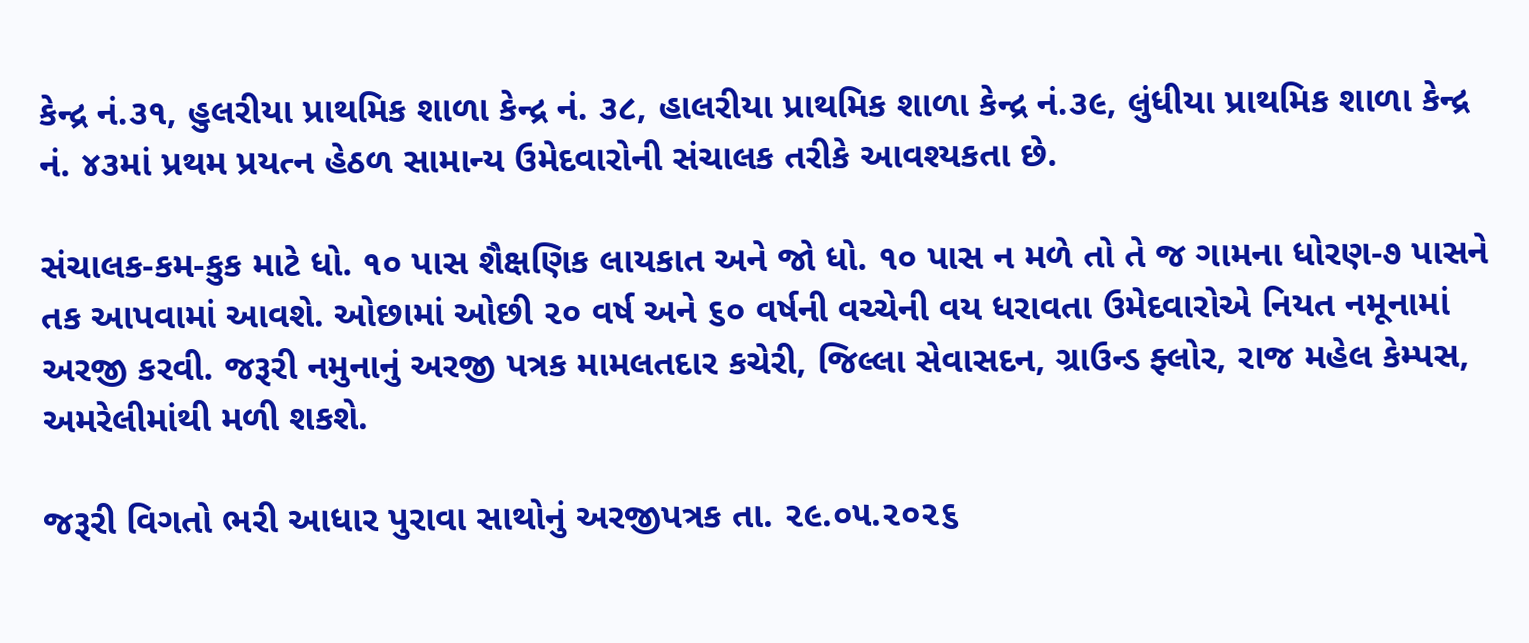કેન્દ્ર નં.૩૧, હુલરીયા પ્રાથમિક શાળા કેન્દ્ર નં. ૩૮, હાલરીયા પ્રાથમિક શાળા કેન્દ્ર નં.૩૯, લુંધીયા પ્રાથમિક શાળા કેન્દ્ર નં. ૪૩માં પ્રથમ પ્રયત્ન હેઠળ સામાન્ય ઉમેદવારોની સંચાલક તરીકે આવશ્યકતા છે.

સંચાલક-કમ-કુક માટે ધો. ૧૦ પાસ શૈક્ષણિક લાયકાત અને જો ધો. ૧૦ પાસ ન મળે તો તે જ ગામના ધોરણ-૭ પાસને તક આપવામાં આવશે. ઓછામાં ઓછી ૨૦ વર્ષ અને ૬૦ વર્ષની વચ્ચેની વય ધરાવતા ઉમેદવારોએ નિયત નમૂનામાં અરજી કરવી. જરૂરી નમુનાનું અરજી પત્રક મામલતદાર કચેરી, જિલ્લા સેવાસદન, ગ્રાઉન્ડ ફ્લોર, રાજ મહેલ કેમ્પસ, અમરેલીમાંથી મળી શકશે.

જરૂરી વિગતો ભરી આધાર પુરાવા સાથોનું અરજીપત્રક તા. ૨૯.૦૫.૨૦૨૬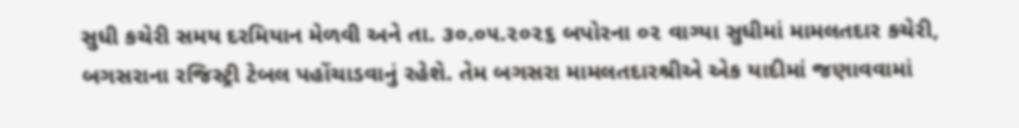સુધી કચેરી સમય દરમિયાન મેળવી અને તા. ૩૦.૦૫.૨૦૨૬ બપોરના ૦૨ વાગ્યા સુધીમાં મામલતદાર કચેરી, બગસરાના રજિસ્ટ્રી ટેબલ પહોંચાડવાનું રહેશે. તેમ બગસરા મામલતદારશ્રીએ એક યાદીમાં જણાવવામાં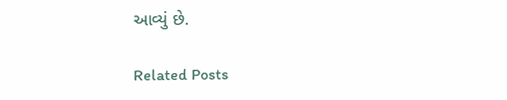આવ્યું છે.

Related Posts